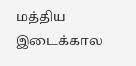மத்திய இடைக்கால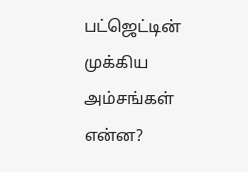பட்ஜெட்டின் முக்கிய அம்சங்கள் என்ன?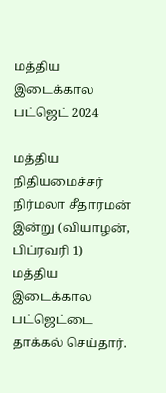மத்திய இடைக்கால பட்ஜெட் 2024

மத்திய நிதியமைச்சர் நிர்மலா சீதாரமன் இன்று (வியாழன், பிப்ரவரி 1) மத்திய இடைக்கால பட்ஜெட்டை தாக்கல் செய்தார்.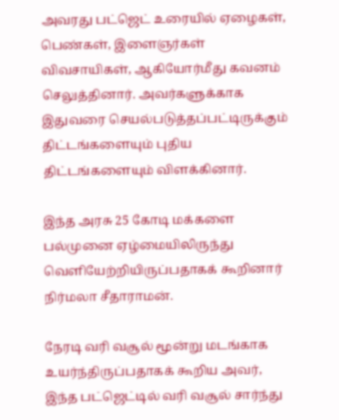அவரது பட்ஜெட் உரையில் ஏழைகள், பெண்கள், இளைஞர்கள் விவசாயிகள், ஆகியோர்மீது கவனம் செலுத்தினார். அவர்களுக்காக இதுவரை செயல்படுத்தப்பட்டிருக்கும் திட்டங்களையும் புதிய திட்டங்களையும் விளக்கினார்.

இந்த அரசு 25 கோடி மக்களை பல்முனை ஏழ்மையிலிருந்து வெளியேற்றியிருப்பதாகக் கூறினார் நிர்மலா சீதாராமன்.

நேரடி வரி வசூல் மூன்று மடங்காக உயர்ந்திருப்பதாகக் கூறிய அவர், இந்த பட்ஜெட்டில் வரி வசூல் சார்ந்து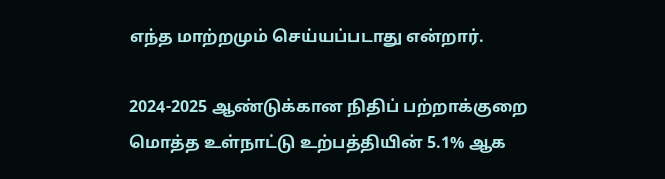எந்த மாற்றமும் செய்யப்படாது என்றார்.

2024-2025 ஆண்டுக்கான நிதிப் பற்றாக்குறை மொத்த உள்நாட்டு உற்பத்தியின் 5.1% ஆக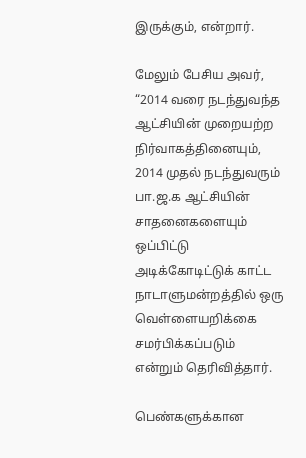இருக்கும், என்றார்.

மேலும் பேசிய அவர், “2014 வரை நடந்துவந்த ஆட்சியின் முறையற்ற நிர்வாகத்தினையும், 2014 முதல் நடந்துவரும் பா.ஜ.க ஆட்சியின் சாதனைகளையும் ஒப்பிட்டு அடிக்கோடிட்டுக் காட்ட நாடாளுமன்றத்தில் ஒரு வெள்ளையறிக்கை சமர்பிக்கப்படும் என்றும் தெரிவித்தார்.

பெண்களுக்கான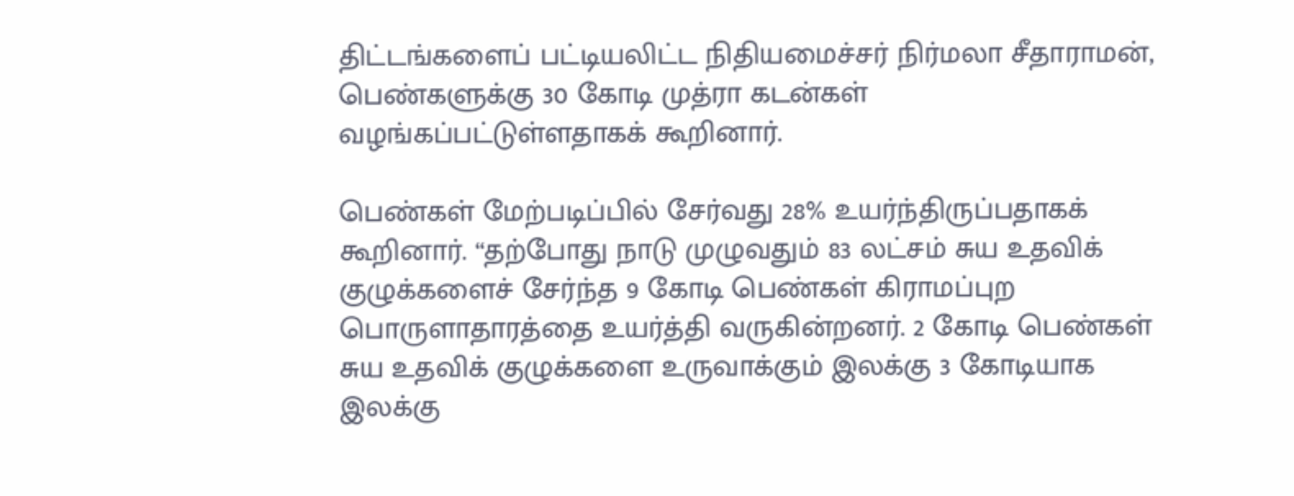திட்டங்களைப் பட்டியலிட்ட நிதியமைச்சர் நிர்மலா சீதாராமன், பெண்களுக்கு 30 கோடி முத்ரா கடன்கள் வழங்கப்பட்டுள்ளதாகக் கூறினார்.

பெண்கள் மேற்படிப்பில் சேர்வது 28% உயர்ந்திருப்பதாகக் கூறினார். “தற்போது நாடு முழுவதும் 83 லட்சம் சுய உதவிக் குழுக்களைச் சேர்ந்த 9 கோடி பெண்கள் கிராமப்புற பொருளாதாரத்தை உயர்த்தி வருகின்றனர். 2 கோடி பெண்கள் சுய உதவிக் குழுக்களை உருவாக்கும் இலக்கு 3 கோடியாக இலக்கு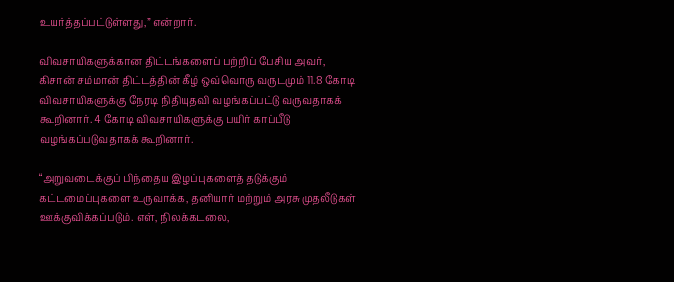உயர்த்தப்பட்டுள்ளது,” என்றார்.

விவசாயிகளுக்கான திட்டங்களைப் பற்றிப் பேசிய அவர், கிசான் சம்மான் திட்டத்தின் கீழ் ஒவ்வொரு வருடமும் 11.8 கோடி விவசாயிகளுக்கு நேரடி நிதியுதவி வழங்கப்பட்டு வருவதாகக் கூறினார். 4 கோடி விவசாயிகளுக்கு பயிர் காப்பீடு வழங்கப்படுவதாகக் கூறினார்.

“அறுவடைக்குப் பிந்தைய இழப்புகளைத் தடுக்கும் கட்டமைப்புகளை உருவாக்க, தனியார் மற்றும் அரசு முதலீடுகள் ஊக்குவிக்கப்படும். எள், நிலக்கடலை,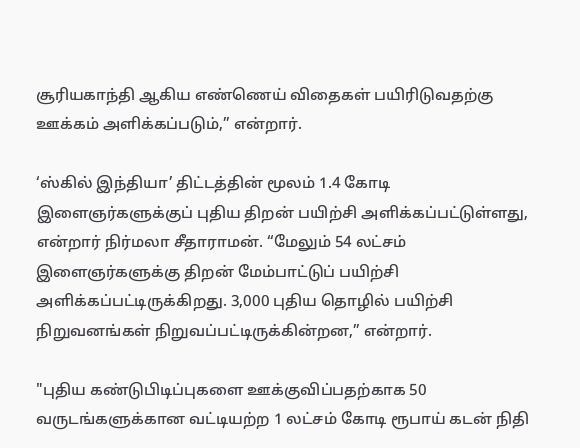சூரியகாந்தி ஆகிய எண்ணெய் விதைகள் பயிரிடுவதற்கு ஊக்கம் அளிக்கப்படும்,” என்றார்.

‘ஸ்கில் இந்தியா’ திட்டத்தின் மூலம் 1.4 கோடி இளைஞர்களுக்குப் புதிய திறன் பயிற்சி அளிக்கப்பட்டுள்ளது, என்றார் நிர்மலா சீதாராமன். “மேலும் 54 லட்சம் இளைஞர்களுக்கு திறன் மேம்பாட்டுப் பயிற்சி அளிக்கப்பட்டிருக்கிறது. 3,000 புதிய தொழில் பயிற்சி நிறுவனங்கள் நிறுவப்பட்டிருக்கின்றன,” என்றார்.

"புதிய கண்டுபிடிப்புகளை ஊக்குவிப்பதற்காக 50 வருடங்களுக்கான வட்டியற்ற 1 லட்சம் கோடி ரூபாய் கடன் நிதி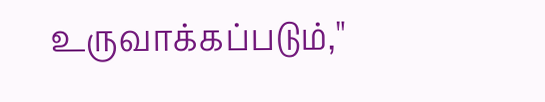உருவாக்கப்படும்,"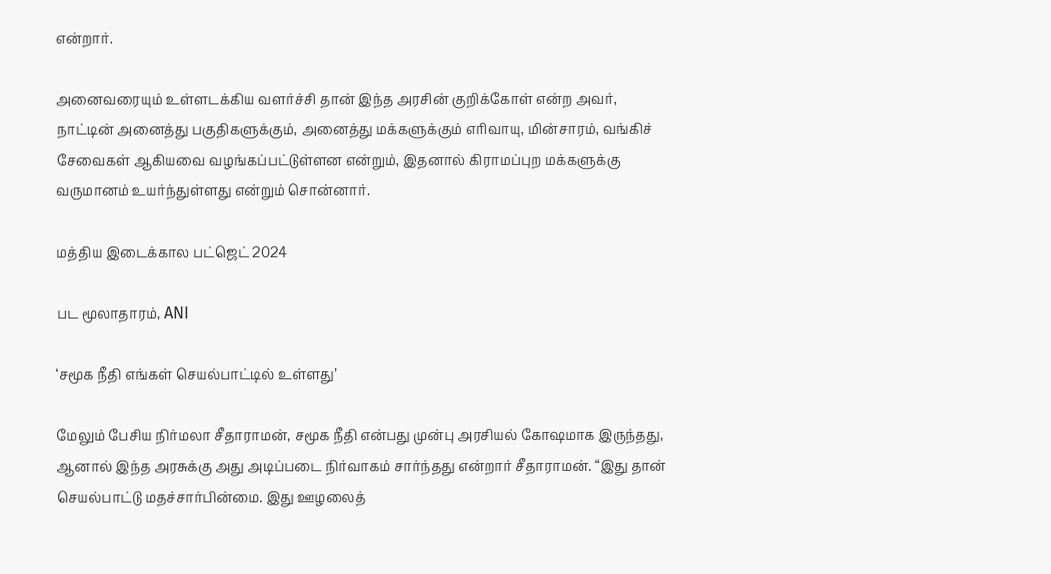என்றார்.

அனைவரையும் உள்ளடக்கிய வளர்ச்சி தான் இந்த அரசின் குறிக்கோள் என்ற அவர், நாட்டின் அனைத்து பகுதிகளுக்கும், அனைத்து மக்களுக்கும் எரிவாயு, மின்சாரம், வங்கிச் சேவைகள் ஆகியவை வழங்கப்பட்டுள்ளன என்றும், இதனால் கிராமப்புற மக்களுக்கு வருமானம் உயர்ந்துள்ளது என்றும் சொன்னார்.

மத்திய இடைக்கால பட்ஜெட் 2024

பட மூலாதாரம், ANI

‘சமூக நீதி எங்கள் செயல்பாட்டில் உள்ளது’

மேலும் பேசிய நிர்மலா சீதாராமன், சமூக நீதி என்பது முன்பு அரசியல் கோஷமாக இருந்தது, ஆனால் இந்த அரசுக்கு அது அடிப்படை நிர்வாகம் சார்ந்தது என்றார் சீதாராமன். “இது தான் செயல்பாட்டு மதச்சார்பின்மை. இது ஊழலைத்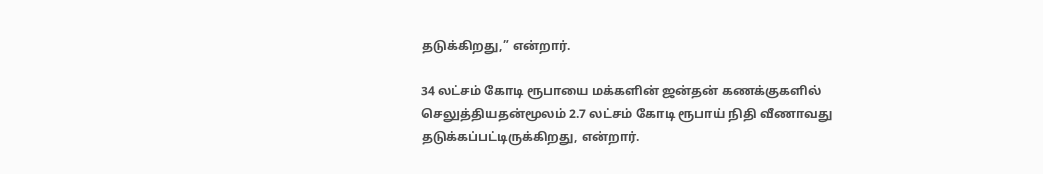தடுக்கிறது,” என்றார்.

34 லட்சம் கோடி ரூபாயை மக்களின் ஜன்தன் கணக்குகளில் செலுத்தியதன்மூலம் 2.7 லட்சம் கோடி ரூபாய் நிதி வீணாவது தடுக்கப்பட்டிருக்கிறது, என்றார்.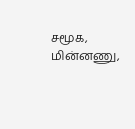சமூக, மின்னணு,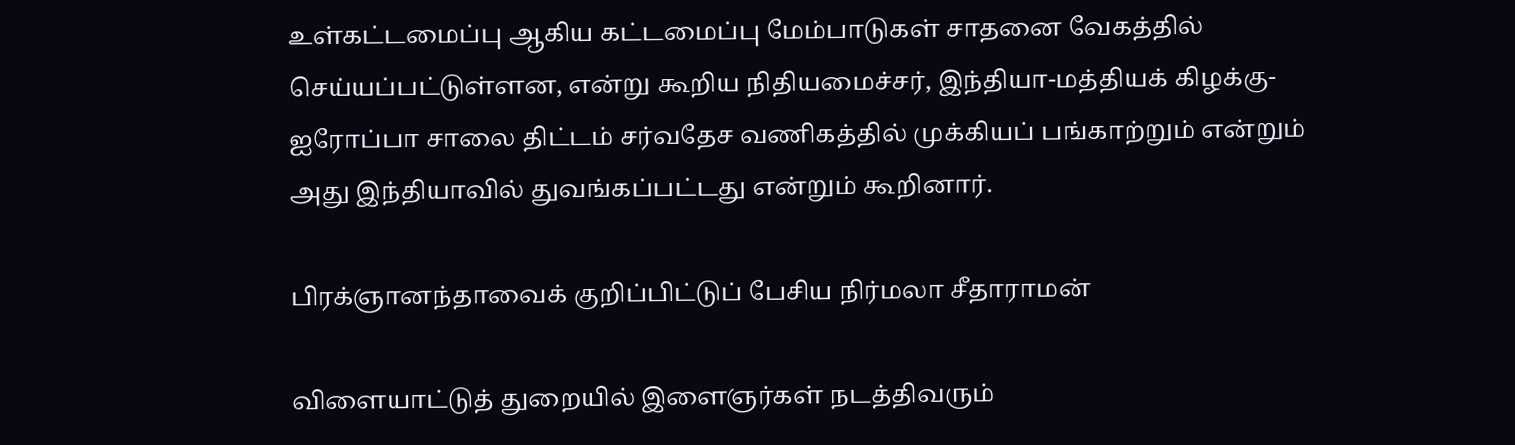உள்கட்டமைப்பு ஆகிய கட்டமைப்பு மேம்பாடுகள் சாதனை வேகத்தில் செய்யப்பட்டுள்ளன, என்று கூறிய நிதியமைச்சர், இந்தியா-மத்தியக் கிழக்கு-ஐரோப்பா சாலை திட்டம் சர்வதேச வணிகத்தில் முக்கியப் பங்காற்றும் என்றும் அது இந்தியாவில் துவங்கப்பட்டது என்றும் கூறினார்.

பிரக்ஞானந்தாவைக் குறிப்பிட்டுப் பேசிய நிர்மலா சீதாராமன்

விளையாட்டுத் துறையில் இளைஞர்கள் நடத்திவரும்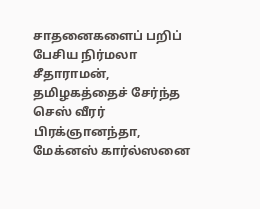சாதனைகளைப் பறிப் பேசிய நிர்மலா சீதாராமன், தமிழகத்தைச் சேர்ந்த செஸ் வீரர் பிரக்ஞானந்தா, மேக்னஸ் கார்ல்ஸனை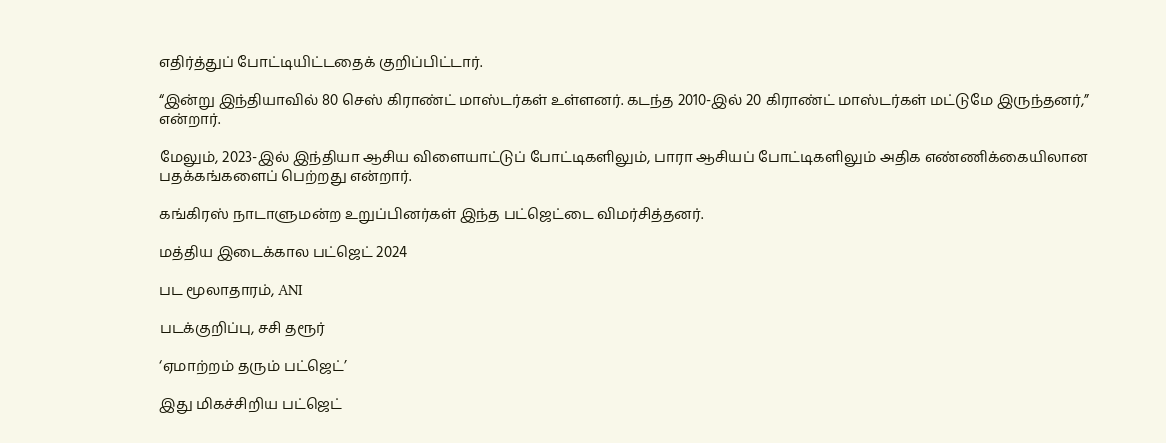எதிர்த்துப் போட்டியிட்டதைக் குறிப்பிட்டார்.

“இன்று இந்தியாவில் 80 செஸ் கிராண்ட் மாஸ்டர்கள் உள்ளனர். கடந்த 2010-இல் 20 கிராண்ட் மாஸ்டர்கள் மட்டுமே இருந்தனர்,” என்றார்.

மேலும், 2023-இல் இந்தியா ஆசிய விளையாட்டுப் போட்டிகளிலும், பாரா ஆசியப் போட்டிகளிலும் அதிக எண்ணிக்கையிலான பதக்கங்களைப் பெற்றது என்றார்.

கங்கிரஸ் நாடாளுமன்ற உறுப்பினர்கள் இந்த பட்ஜெட்டை விமர்சித்தனர்.

மத்திய இடைக்கால பட்ஜெட் 2024

பட மூலாதாரம், ANI

படக்குறிப்பு, சசி தரூர்

‘ஏமாற்றம் தரும் பட்ஜெட்’

இது மிகச்சிறிய பட்ஜெட்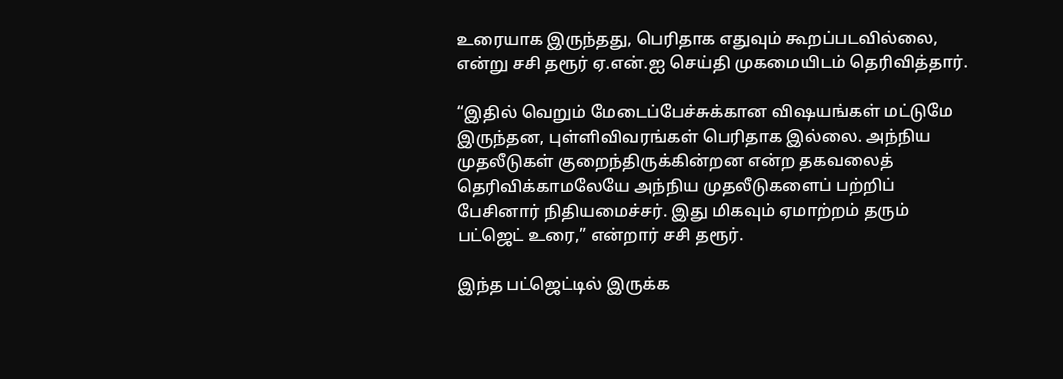உரையாக இருந்தது, பெரிதாக எதுவும் கூறப்படவில்லை, என்று சசி தரூர் ஏ.என்.ஐ செய்தி முகமையிடம் தெரிவித்தார்.

“இதில் வெறும் மேடைப்பேச்சுக்கான விஷயங்கள் மட்டுமே இருந்தன, புள்ளிவிவரங்கள் பெரிதாக இல்லை. அந்நிய முதலீடுகள் குறைந்திருக்கின்றன என்ற தகவலைத் தெரிவிக்காமலேயே அந்நிய முதலீடுகளைப் பற்றிப் பேசினார் நிதியமைச்சர். இது மிகவும் ஏமாற்றம் தரும் பட்ஜெட் உரை,” என்றார் சசி தரூர்.

இந்த பட்ஜெட்டில் இருக்க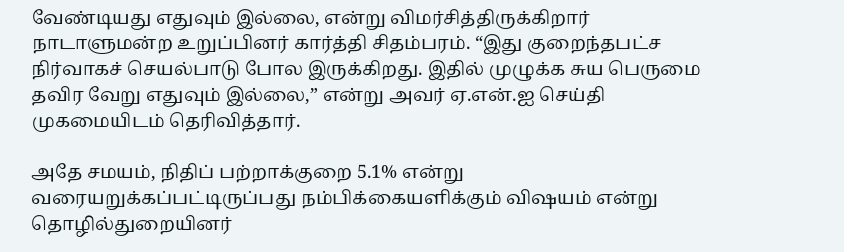வேண்டியது எதுவும் இல்லை, என்று விமர்சித்திருக்கிறார் நாடாளுமன்ற உறுப்பினர் கார்த்தி சிதம்பரம். “இது குறைந்தபட்ச நிர்வாகச் செயல்பாடு போல இருக்கிறது. இதில் முழுக்க சுய பெருமை தவிர வேறு எதுவும் இல்லை,” என்று அவர் ஏ.என்.ஐ செய்தி முகமையிடம் தெரிவித்தார்.

அதே சமயம், நிதிப் பற்றாக்குறை 5.1% என்று வரையறுக்கப்பட்டிருப்பது நம்பிக்கையளிக்கும் விஷயம் என்று தொழில்துறையினர்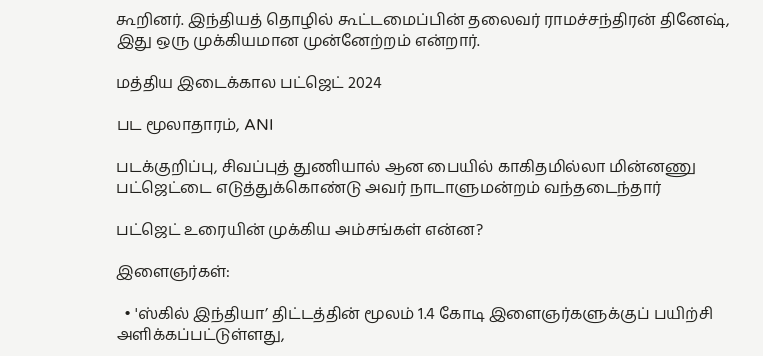கூறினர். இந்தியத் தொழில் கூட்டமைப்பின் தலைவர் ராமச்சந்திரன் தினேஷ், இது ஒரு முக்கியமான முன்னேற்றம் என்றார்.

மத்திய இடைக்கால பட்ஜெட் 2024

பட மூலாதாரம், ANI

படக்குறிப்பு, சிவப்புத் துணியால் ஆன பையில் காகிதமில்லா மின்னணு பட்ஜெட்டை எடுத்துக்கொண்டு அவர் நாடாளுமன்றம் வந்தடைந்தார்

பட்ஜெட் உரையின் முக்கிய அம்சங்கள் என்ன?

இளைஞர்கள்:

  • 'ஸ்கில் இந்தியா’ திட்டத்தின் மூலம் 1.4 கோடி இளைஞர்களுக்குப் பயிற்சி அளிக்கப்பட்டுள்ளது,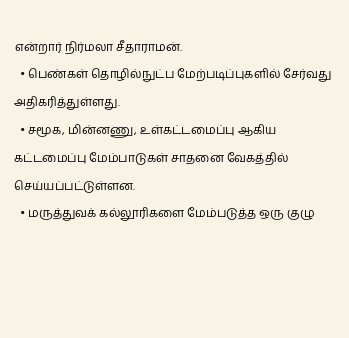என்றார் நிர்மலா சீதாராமன்.
  • பெண்கள் தொழில்நுட்ப மேற்படிப்புகளில் சேர்வது அதிகரித்துள்ளது.
  • சமூக, மின்னணு, உள்கட்டமைப்பு ஆகிய கட்டமைப்பு மேம்பாடுகள் சாதனை வேகத்தில் செய்யப்பட்டுள்ளன.
  • மருத்துவக் கல்லூரிகளை மேம்படுத்த ஒரு குழு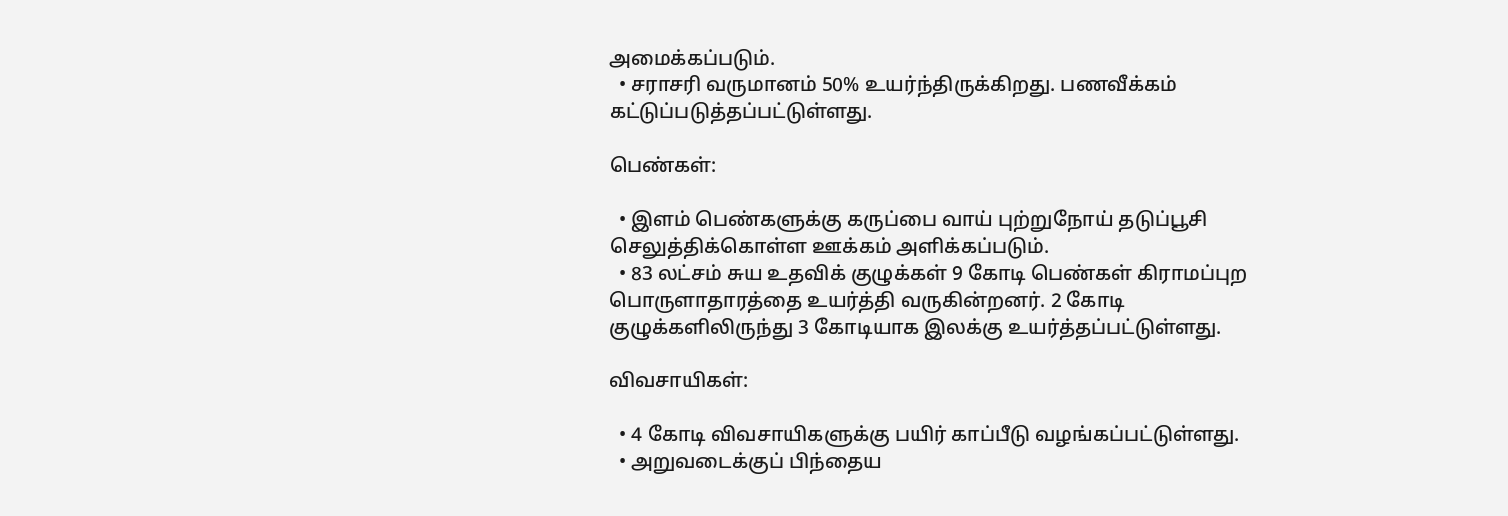அமைக்கப்படும்.
  • சராசரி வருமானம் 50% உயர்ந்திருக்கிறது. பணவீக்கம் கட்டுப்படுத்தப்பட்டுள்ளது.

பெண்கள்:

  • இளம் பெண்களுக்கு கருப்பை வாய் புற்றுநோய் தடுப்பூசி செலுத்திக்கொள்ள ஊக்கம் அளிக்கப்படும்.
  • 83 லட்சம் சுய உதவிக் குழுக்கள் 9 கோடி பெண்கள் கிராமப்புற பொருளாதாரத்தை உயர்த்தி வருகின்றனர். 2 கோடி குழுக்களிலிருந்து 3 கோடியாக இலக்கு உயர்த்தப்பட்டுள்ளது.

விவசாயிகள்:

  • 4 கோடி விவசாயிகளுக்கு பயிர் காப்பீடு வழங்கப்பட்டுள்ளது.
  • அறுவடைக்குப் பிந்தைய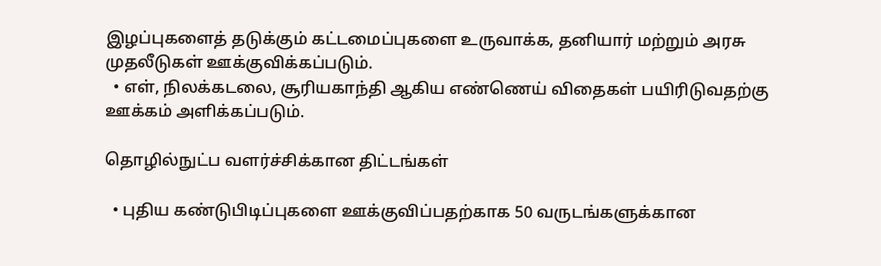இழப்புகளைத் தடுக்கும் கட்டமைப்புகளை உருவாக்க, தனியார் மற்றும் அரசு முதலீடுகள் ஊக்குவிக்கப்படும்.
  • எள், நிலக்கடலை, சூரியகாந்தி ஆகிய எண்ணெய் விதைகள் பயிரிடுவதற்கு ஊக்கம் அளிக்கப்படும்.

தொழில்நுட்ப வளர்ச்சிக்கான திட்டங்கள்

  • புதிய கண்டுபிடிப்புகளை ஊக்குவிப்பதற்காக 50 வருடங்களுக்கான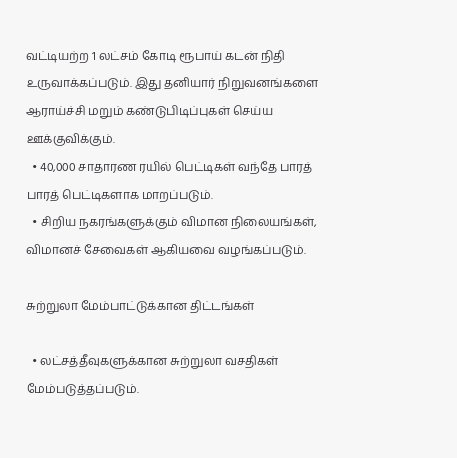வட்டியற்ற 1 லட்சம் கோடி ரூபாய் கடன் நிதி உருவாக்கப்படும். இது தனியார் நிறுவனங்களை ஆராய்ச்சி மறும் கண்டுபிடிப்புகள் செய்ய ஊக்குவிக்கும்.
  • 40,000 சாதாரண ரயில் பெட்டிகள் வந்தே பாரத் பாரத் பெட்டிகளாக மாறப்படும்.
  • சிறிய நகரங்களுக்கும் விமான நிலையங்கள், விமானச் சேவைகள் ஆகியவை வழங்கப்படும்.

சுற்றுலா மேம்பாட்டுக்கான திட்டங்கள்

  • லட்சத்தீவுகளுக்கான சுற்றுலா வசதிகள் மேம்படுத்தப்படும்.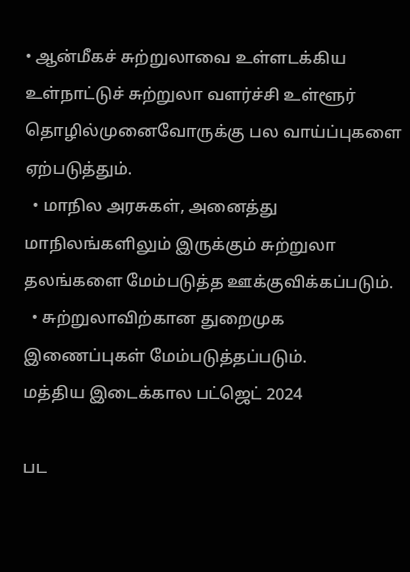• ஆன்மீகச் சுற்றுலாவை உள்ளடக்கிய உள்நாட்டுச் சுற்றுலா வளர்ச்சி உள்ளூர் தொழில்முனைவோருக்கு பல வாய்ப்புகளை ஏற்படுத்தும்.
  • மாநில அரசுகள், அனைத்து மாநிலங்களிலும் இருக்கும் சுற்றுலா தலங்களை மேம்படுத்த ஊக்குவிக்கப்படும்.
  • சுற்றுலாவிற்கான துறைமுக இணைப்புகள் மேம்படுத்தப்படும்.
மத்திய இடைக்கால பட்ஜெட் 2024

பட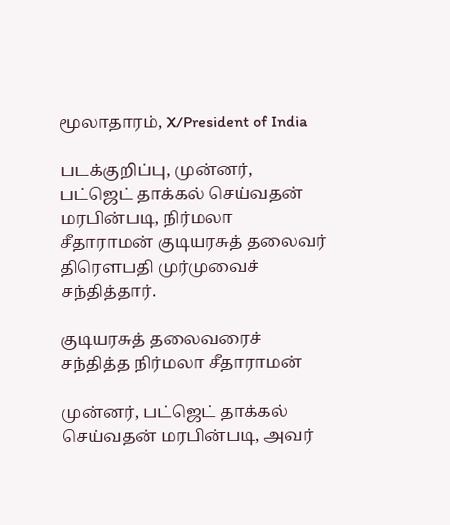மூலாதாரம், X/President of India

படக்குறிப்பு, முன்னர், பட்ஜெட் தாக்கல் செய்வதன் மரபின்படி, நிர்மலா சீதாராமன் குடியரசுத் தலைவர் திரௌபதி முர்முவைச் சந்தித்தார்.

குடியரசுத் தலைவரைச் சந்தித்த நிர்மலா சீதாராமன்

முன்னர், பட்ஜெட் தாக்கல் செய்வதன் மரபின்படி, அவர்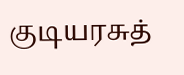குடியரசுத்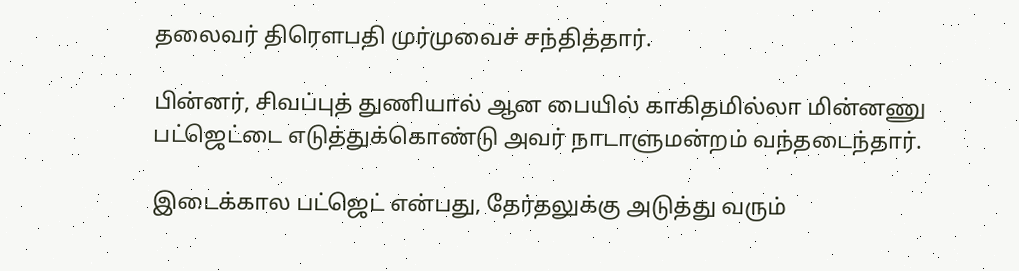தலைவர் திரௌபதி முர்முவைச் சந்தித்தார்.

பின்னர், சிவப்புத் துணியால் ஆன பையில் காகிதமில்லா மின்னணு பட்ஜெட்டை எடுத்துக்கொண்டு அவர் நாடாளுமன்றம் வந்தடைந்தார்.

இடைக்கால பட்ஜெட் என்பது, தேர்தலுக்கு அடுத்து வரும்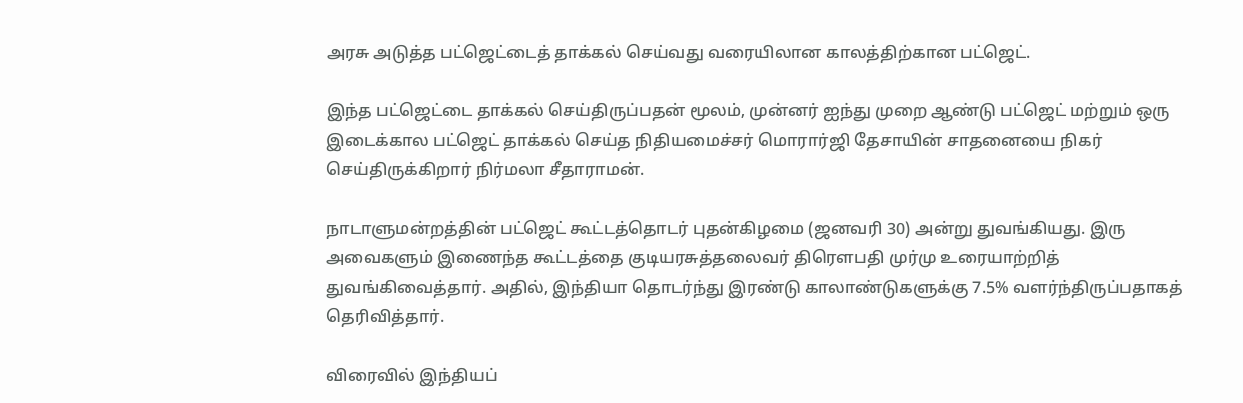அரசு அடுத்த பட்ஜெட்டைத் தாக்கல் செய்வது வரையிலான காலத்திற்கான பட்ஜெட்.

இந்த பட்ஜெட்டை தாக்கல் செய்திருப்பதன் மூலம், முன்னர் ஐந்து முறை ஆண்டு பட்ஜெட் மற்றும் ஒரு இடைக்கால பட்ஜெட் தாக்கல் செய்த நிதியமைச்சர் மொரார்ஜி தேசாயின் சாதனையை நிகர் செய்திருக்கிறார் நிர்மலா சீதாராமன்.

நாடாளுமன்றத்தின் பட்ஜெட் கூட்டத்தொடர் புதன்கிழமை (ஜனவரி 30) அன்று துவங்கியது. இரு அவைகளும் இணைந்த கூட்டத்தை குடியரசுத்தலைவர் திரௌபதி முர்மு உரையாற்றித் துவங்கிவைத்தார். அதில், இந்தியா தொடர்ந்து இரண்டு காலாண்டுகளுக்கு 7.5% வளர்ந்திருப்பதாகத் தெரிவித்தார்.

விரைவில் இந்தியப்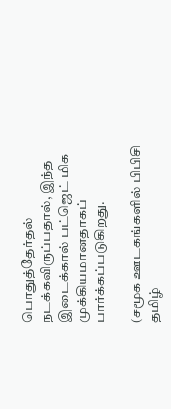பொதுத்தேர்தல் நடக்கவிருப்பதால், இந்த இடைக்கால் பட்ஜெட் மிக முக்கியமானதாகப் பார்க்கப்படுகிறது.

(சமூக ஊடகங்களில் பிபிசி தமிழ்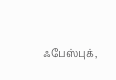ஃபேஸ்புக்,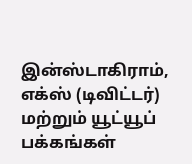இன்ஸ்டாகிராம், எக்ஸ் (டிவிட்டர்) மற்றும் யூட்யூப் பக்கங்கள்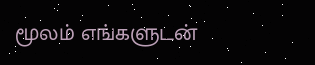மூலம் எங்களுடன்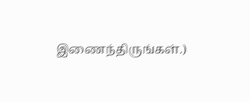இணைந்திருங்கள்.)